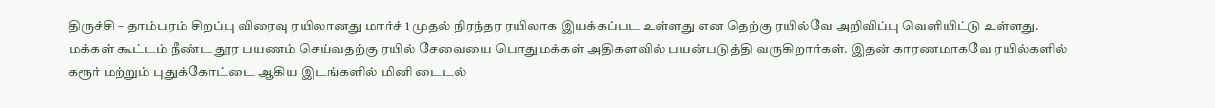திருச்சி – தாம்பரம் சிறப்பு விரைவு ரயிலானது மார்ச் 1 முதல் நிரந்தர ரயிலாக இயக்கப்பட உள்ளது என தெற்கு ரயில்வே அறிவிப்பு வெளியிட்டு உள்ளது.
மக்கள் கூட்டம் நீண்ட தூர பயணம் செய்வதற்கு ரயில் சேவையை பொதுமக்கள் அதிகளவில் பயன்படுத்தி வருகிறார்கள். இதன் காரணமாகவே ரயில்களில்
கரூர் மற்றும் புதுக்கோட்டை ஆகிய இடங்களில் மினி டைடல்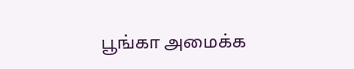பூங்கா அமைக்க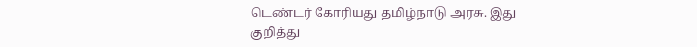டெண்டர் கோரியது தமிழ்நாடு அரசு. இது குறித்து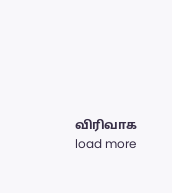விரிவாக
load more